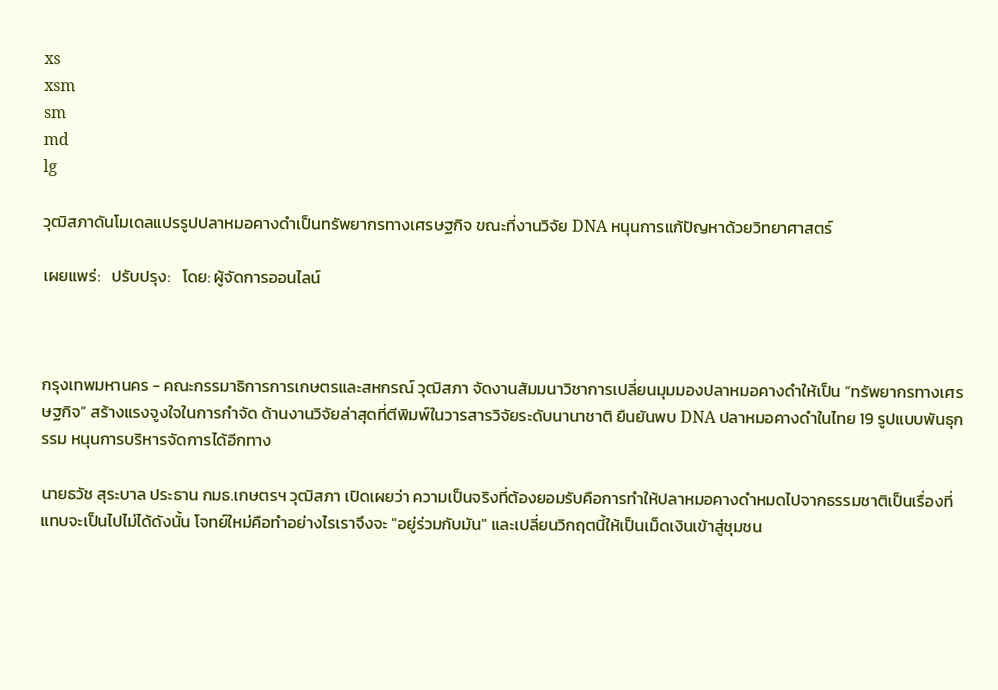xs
xsm
sm
md
lg

วุฒิสภาดันโมเดลแปรรูปปลาหมอคางดำเป็นทรัพยากรทางเศรษฐกิจ ขณะที่งานวิจัย DNA หนุนการแก้ปัญหาด้วยวิทยาศาสตร์

เผยแพร่:   ปรับปรุง:   โดย: ผู้จัดการออนไลน์



กรุงเทพมหานคร - คณะกรรมาธิการการเกษตรและสหกรณ์ วุฒิสภา จัดงานสัมมนาวิชาการเปลี่ยนมุมมองปลาหมอคางดำให้เป็น “ทรัพยากรทางเศรษฐกิจ” สร้างแรงจูงใจในการกำจัด ด้านงานวิจัยล่าสุดที่ตีพิมพ์ในวารสารวิจัยระดับนานาชาติ ยืนยันพบ DNA ปลาหมอคางดำในไทย 19 รูปแบบพันธุกรรม หนุนการบริหารจัดการได้อีกทาง

นายธวัช สุระบาล ประธาน กมธ.เกษตรฯ วุฒิสภา เปิดเผยว่า ความเป็นจริงที่ต้องยอมรับคือการทำให้ปลาหมอคางดำหมดไปจากธรรมชาติเป็นเรื่องที่แทบจะเป็นไปไม่ได้ดังนั้น โจทย์ใหม่คือทำอย่างไรเราจึงจะ "อยู่ร่วมกับมัน" และเปลี่ยนวิกฤตนี้ให้เป็นเม็ดเงินเข้าสู่ชุมชน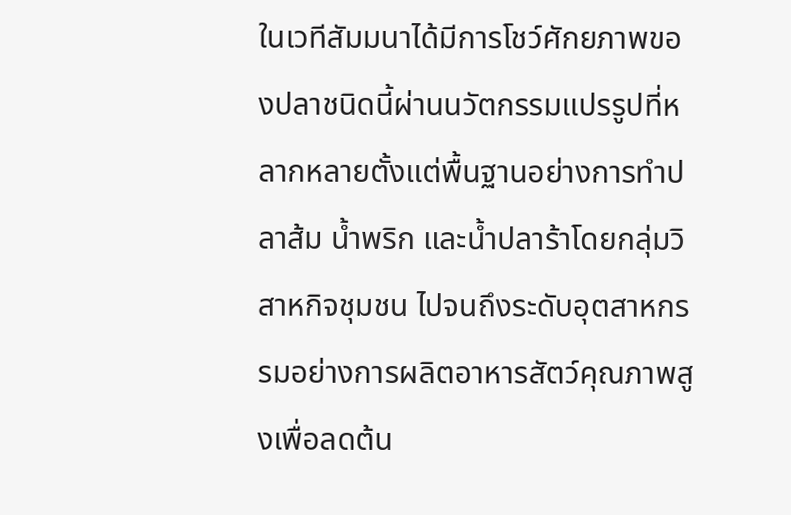ในเวทีสัมมนาได้มีการโชว์ศักยภาพของปลาชนิดนี้ผ่านนวัตกรรมแปรรูปที่หลากหลายตั้งแต่พื้นฐานอย่างการทำปลาส้ม น้ำพริก และน้ำปลาร้าโดยกลุ่มวิสาหกิจชุมชน ไปจนถึงระดับอุตสาหกรรมอย่างการผลิตอาหารสัตว์คุณภาพสูงเพื่อลดต้น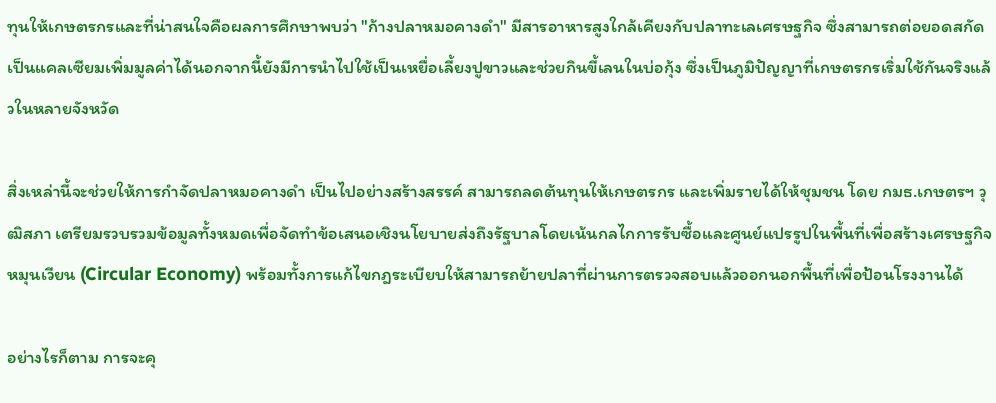ทุนให้เกษตรกรและที่น่าสนใจคือผลการศึกษาพบว่า "ก้างปลาหมอคางดำ" มีสารอาหารสูงใกล้เคียงกับปลาทะเลเศรษฐกิจ ซึ่งสามารถต่อยอดสกัดเป็นแคลเซียมเพิ่มมูลค่าได้นอกจากนี้ยังมีการนำไปใช้เป็นเหยื่อเลี้ยงปูขาวและช่วยกินขี้เลนในบ่อกุ้ง ซึ่งเป็นภูมิปัญญาที่เกษตรกรเริ่มใช้กันจริงแล้วในหลายจังหวัด

สิ่งเหล่านี้จะช่วยให้การกำจัดปลาหมอคางดำ เป็นไปอย่างสร้างสรรค์ สามารถลดต้นทุนให้เกษตรกร และเพิ่มรายได้ให้ชุมชน โดย กมธ.เกษตรฯ วุฒิสภา เตรียมรวบรวมข้อมูลทั้งหมดเพื่อจัดทำข้อเสนอเชิงนโยบายส่งถึงรัฐบาลโดยเน้นกลไกการรับซื้อและศูนย์แปรรูปในพื้นที่เพื่อสร้างเศรษฐกิจหมุนเวียน (Circular Economy) พร้อมทั้งการแก้ไขกฎระเบียบให้สามารถย้ายปลาที่ผ่านการตรวจสอบแล้วออกนอกพื้นที่เพื่อป้อนโรงงานได้

อย่างไรก็ตาม การจะคุ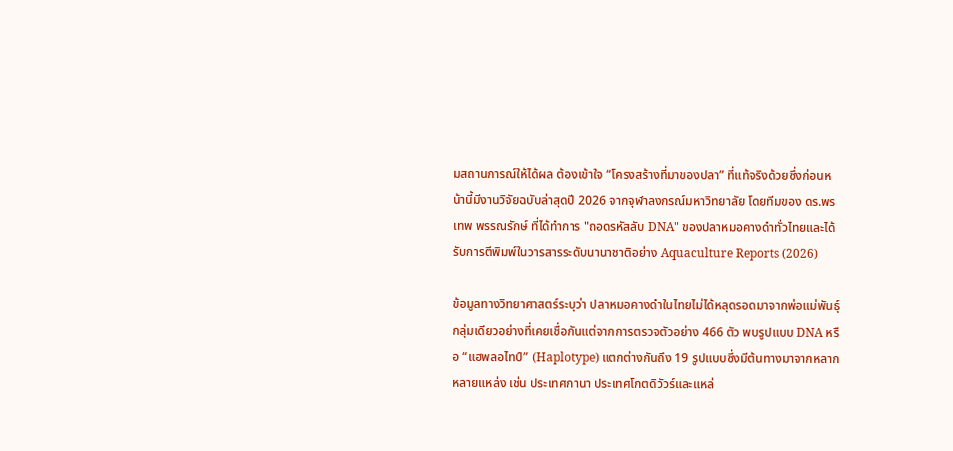มสถานการณ์ให้ได้ผล ต้องเข้าใจ “โครงสร้างที่มาของปลา” ที่แท้จริงด้วยซึ่งก่อนหน้านี้มีงานวิจัยฉบับล่าสุดปี 2026 จากจุฬาลงกรณ์มหาวิทยาลัย โดยทีมของ ดร.พรเทพ พรรณรักษ์ ที่ได้ทำการ "ถอดรหัสลับ DNA" ของปลาหมอคางดำทั่วไทยและได้รับการตีพิมพ์ในวารสารระดับนานาชาติอย่าง Aquaculture Reports (2026)

ข้อมูลทางวิทยาศาสตร์ระบุว่า ปลาหมอคางดำในไทยไม่ได้หลุดรอดมาจากพ่อแม่พันธุ์กลุ่มเดียวอย่างที่เคยเชื่อกันแต่จากการตรวจตัวอย่าง 466 ตัว พบรูปแบบ DNA หรือ “แฮพลอไทป์” (Haplotype) แตกต่างกันถึง 19 รูปแบบซึ่งมีต้นทางมาจากหลากหลายแหล่ง เช่น ประเทศกานา ประเทศโกตดิวัวร์และแหล่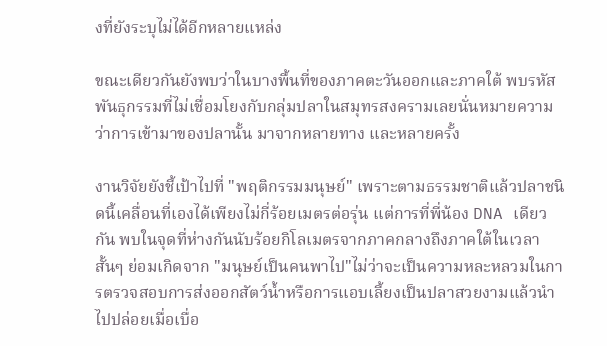งที่ยังระบุไม่ได้อีกหลายแหล่ง

ขณะเดียวกันยังพบว่าในบางพื้นที่ของภาคตะวันออกและภาคใต้ พบรหัสพันธุกรรมที่ไม่เชื่อมโยงกับกลุ่มปลาในสมุทรสงครามเลยนั่นหมายความว่าการเข้ามาของปลานั้น มาจากหลายทาง และหลายครั้ง

งานวิจัยยังชี้เป้าไปที่ "พฤติกรรมมนุษย์" เพราะตามธรรมชาติแล้วปลาชนิดนี้เคลื่อนที่เองได้เพียงไม่กี่ร้อยเมตรต่อรุ่น แต่การที่พี่น้อง DNA เดียวกัน พบในจุดที่ห่างกันนับร้อยกิโลเมตรจากภาคกลางถึงภาคใต้ในเวลาสั้นๆ ย่อมเกิดจาก "มนุษย์เป็นคนพาไป"ไม่ว่าจะเป็นความหละหลวมในการตรวจสอบการส่งออกสัตว์น้ำหรือการแอบเลี้ยงเป็นปลาสวยงามแล้วนำไปปล่อยเมื่อเบื่อ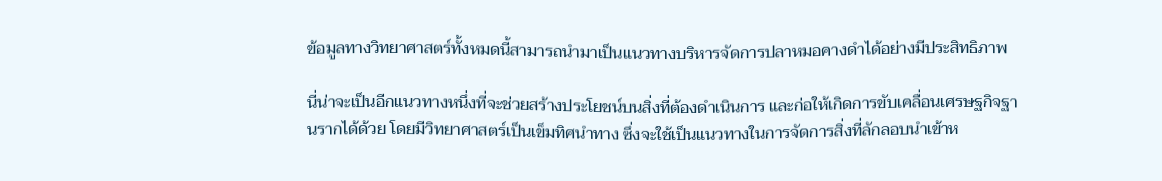ข้อมูลทางวิทยาศาสตร์ทั้งหมดนี้สามารถนำมาเป็นแนวทางบริหารจัดการปลาหมอคางดำได้อย่างมีประสิทธิภาพ

นี่น่าจะเป็นอีกแนวทางหนึ่งที่จะช่วยสร้างประโยชน์บนสิ่งที่ต้องดำเนินการ และก่อให้เกิดการขับเคลื่อนเศรษฐกิจฐานรากได้ด้วย โดยมีวิทยาศาสตร์เป็นเข็มทิศนำทาง ซึ่งจะใช้เป็นแนวทางในการจัดการสิ่งที่ลักลอบนำเข้าห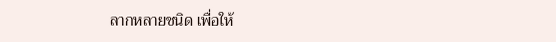ลากหลายชนิด เพื่อให้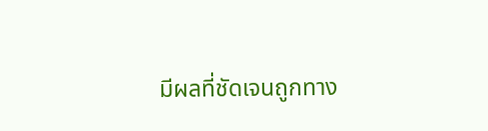มีผลที่ชัดเจนถูกทาง